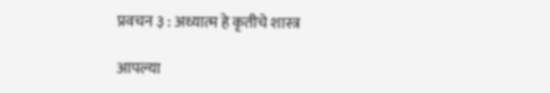प्रवचन ३ : अध्यात्म हे कृतीचे शास्त्र

आपल्या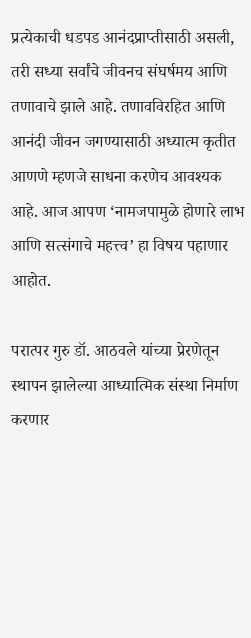प्रत्येकाची धडपड आनंदप्राप्तीसाठी असली, तरी सध्या सर्वांचे जीवनच संघर्षमय आणि तणावाचे झाले आहे. तणावविरहित आणि आनंदी जीवन जगण्यासाठी अध्यात्म कृतीत आणणे म्हणजे साधना करणेच आवश्यक आहे. आज आपण ‘नामजपामुळे होणारे लाभ आणि सत्संगाचे महत्त्व’ हा विषय पहाणार आहोत.

परात्पर गुरु डॉ. आठवले यांच्या प्रेरणेतून स्थापन झालेल्या आध्यात्मिक संस्था निर्माण करणार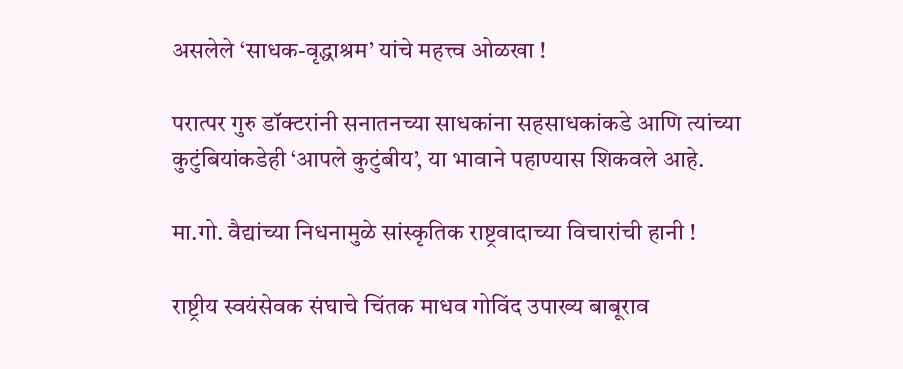असलेले ‘साधक-वृद्धाश्रम’ यांचे महत्त्व ओळखा !

परात्पर गुरु डॉक्टरांनी सनातनच्या साधकांना सहसाधकांकडे आणि त्यांच्या कुटुंबियांकडेही ‘आपले कुटुंबीय’, या भावाने पहाण्यास शिकवले आहे.

मा.गो. वैद्यांच्या निधनामुळे सांस्कृतिक राष्ट्रवादाच्या विचारांची हानी !

राष्ट्रीय स्वयंसेवक संघाचे चिंतक माधव गोविंद उपाख्य बाबूराव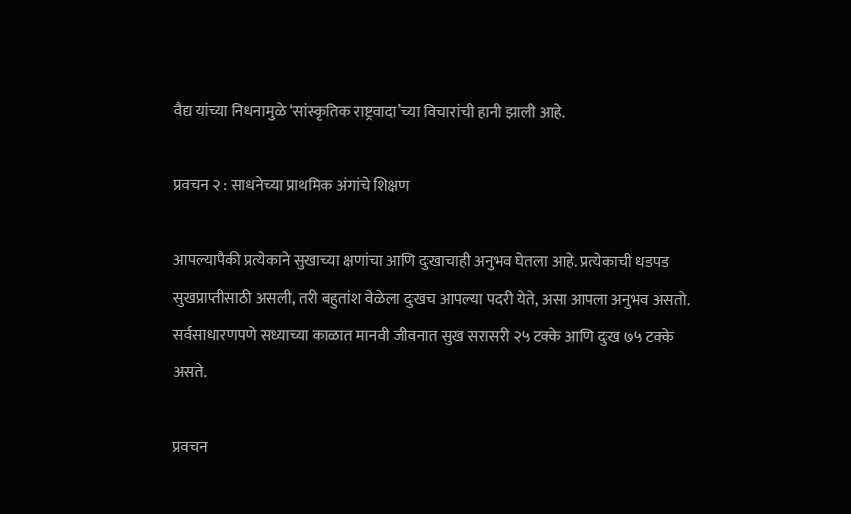वैद्य यांच्या निधनामुळे ‘सांस्कृतिक राष्ट्रवादा’च्या विचारांची हानी झाली आहे.

प्रवचन २ : साधनेच्‍या प्राथमिक अंगांचे शिक्षण

आपल्यापैकी प्रत्येकाने सुखाच्या क्षणांचा आणि दुःखाचाही अनुभव घेतला आहे. प्रत्येकाची धडपड सुखप्राप्तीसाठी असली, तरी बहुतांश वेळेला दुःखच आपल्या पदरी येते, असा आपला अनुभव असतो. सर्वसाधारणपणे सध्याच्या काळात मानवी जीवनात सुख सरासरी २५ टक्के आणि दुःख ७५ टक्के असते.

प्रवचन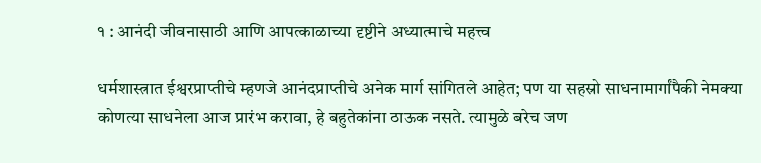१ : आनंदी जीवनासाठी आणि आपत्काळाच्या दृष्टीने अध्यात्माचे महत्त्व

धर्मशास्त्रात ईश्वरप्राप्तीचे म्हणजे आनंदप्राप्तीचे अनेक मार्ग सांगितले आहेत; पण या सहस्रो साधनामार्गांपैकी नेमक्या कोणत्या साधनेला आज प्रारंभ करावा, हे बहुतेकांना ठाऊक नसते. त्यामुळे बरेच जण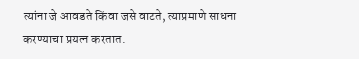त्यांना जे आवडते किंवा जसे वाटते, त्याप्रमाणे साधना करण्याचा प्रयत्न करतात.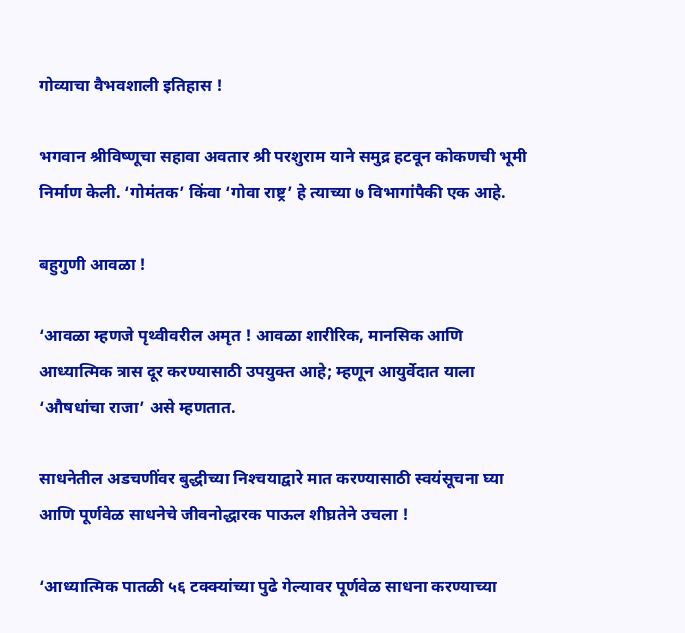गोव्याचा वैभवशाली इतिहास !

भगवान श्रीविष्णूचा सहावा अवतार श्री परशुराम याने समुद्र हटवून कोकणची भूमी निर्माण केली. ‘गोमंतक’ किंवा ‘गोवा राष्ट्र’ हे त्याच्या ७ विभागांपैकी एक आहे.

बहुगुणी आवळा !

‘आवळा म्हणजे पृथ्वीवरील अमृत ! आवळा शारीरिक, मानसिक आणि आध्यात्मिक त्रास दूर करण्यासाठी उपयुक्त आहे; म्हणून आयुर्वेदात याला ‘औषधांचा राजा’ असे म्हणतात.

साधनेतील अडचणींवर बुद्धीच्या निश्‍चयाद्वारे मात करण्यासाठी स्वयंसूचना घ्या आणि पूर्णवेळ साधनेचे जीवनोद्धारक पाऊल शीघ्रतेने उचला !

‘आध्यात्मिक पातळी ५६ टक्क्यांच्या पुढे गेल्यावर पूर्णवेळ साधना करण्याच्या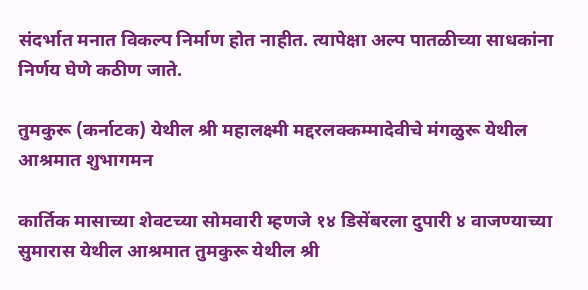संदर्भात मनात विकल्प निर्माण होत नाहीत. त्यापेक्षा अल्प पातळीच्या साधकांना निर्णय घेणे कठीण जाते.

तुमकुरू (कर्नाटक) येथील श्री महालक्ष्मी मद्दरलक्कम्मादेवीचे मंगळुरू येथील आश्रमात शुभागमन

कार्तिक मासाच्या शेवटच्या सोमवारी म्हणजे १४ डिसेंबरला दुपारी ४ वाजण्याच्या सुमारास येथील आश्रमात तुमकुरू येथील श्री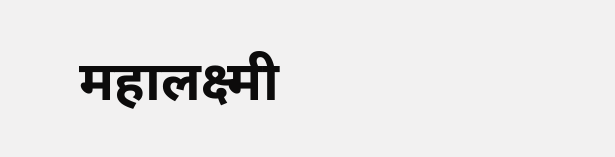महालक्ष्मी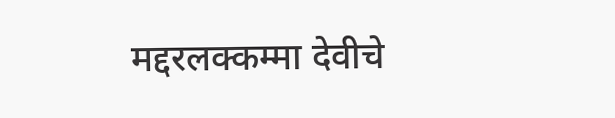मद्दरलक्कम्मा देवीचे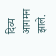दिव्य आगमन झाले.